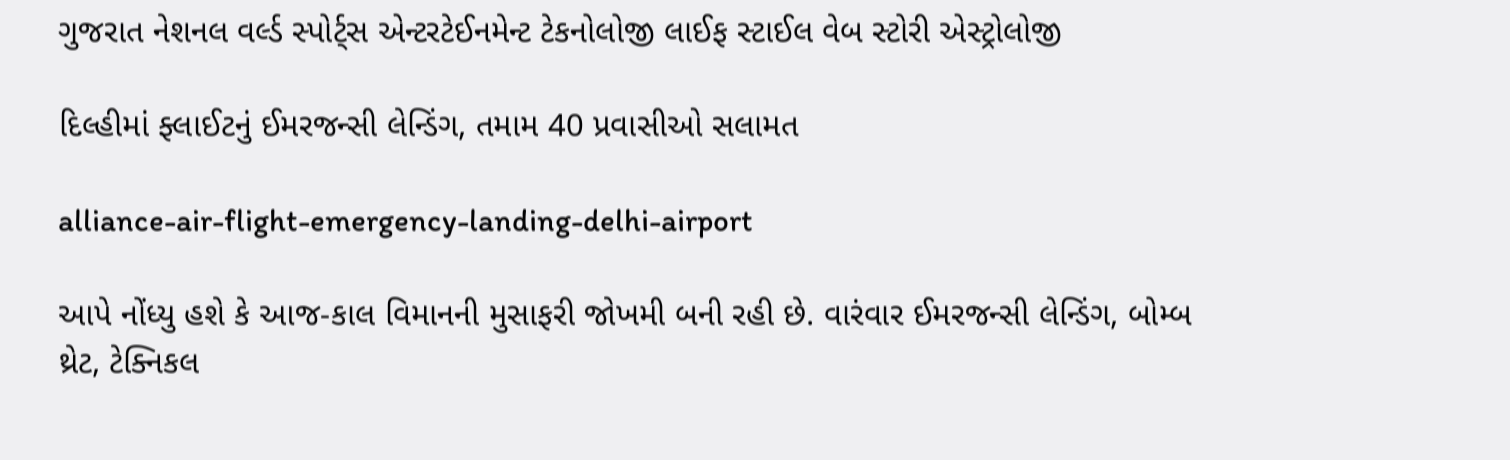ગુજરાત નેશનલ વર્લ્ડ સ્પોર્ટ્સ એન્ટરટેઈનમેન્ટ ટેકનોલોજી લાઈફ સ્ટાઈલ વેબ સ્ટોરી એસ્ટ્રોલોજી

દિલ્હીમાં ફ્લાઈટનું ઈમરજન્સી લેન્ડિંગ, તમામ 40 પ્રવાસીઓ સલામત

alliance-air-flight-emergency-landing-delhi-airport

આપે નોંધ્યુ હશે કે આજ-કાલ વિમાનની મુસાફરી જોખમી બની રહી છે. વારંવાર ઈમરજન્સી લેન્ડિંગ, બોમ્બ થ્રેટ, ટેક્નિકલ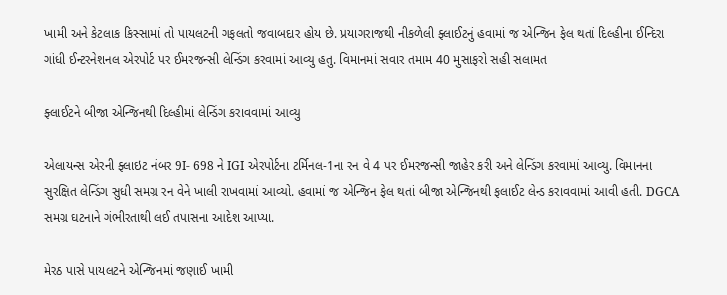ખામી અને કેટલાક કિસ્સામાં તો પાયલટની ગફલતો જવાબદાર હોય છે. પ્રયાગરાજથી નીકળેલી ફ્લાઈટનું હવામાં જ એન્જિન ફેલ થતાં દિલ્હીના ઈન્દિરા ગાંધી ઈન્ટરનેશનલ એરપોર્ટ પર ઈમરજન્સી લેન્ડિંગ કરવામાં આવ્યુ હતુ. વિમાનમાં સવાર તમામ 40 મુસાફરો સહી સલામત

ફ્લાઈટને બીજા એન્જિનથી દિલ્હીમાં લેન્ડિંગ કરાવવામાં આવ્યુ

એલાયન્સ એરની ફ્લાઇટ નંબર 9I- 698 ને IGI એરપોર્ટના ટર્મિનલ-1ના રન વે 4 પર ઈમરજન્સી જાહેર કરી અને લેન્ડિંગ કરવામાં આવ્યુ. વિમાનના સુરક્ષિત લેન્ડિંગ સુધી સમગ્ર રન વેને ખાલી રાખવામાં આવ્યો. હવામાં જ એન્જિન ફેલ થતાં બીજા એન્જિનથી ફલાઈટ લેન્ડ કરાવવામાં આવી હતી. DGCA સમગ્ર ઘટનાને ગંભીરતાથી લઈ તપાસના આદેશ આપ્યા.

મેરઠ પાસે પાયલટને એન્જિનમાં જણાઈ ખામી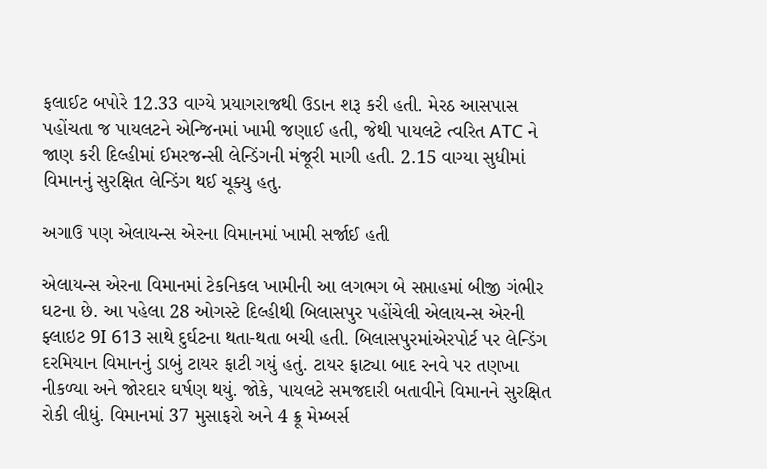ફલાઈટ બપોરે 12.33 વાગ્યે પ્રયાગરાજથી ઉડાન શરૂ કરી હતી. મેરઠ આસપાસ પહોંચતા જ પાયલટને એન્જિનમાં ખામી જણાઈ હતી, જેથી પાયલટે ત્વરિત ATC ને જાણ કરી દિલ્હીમાં ઈમરજન્સી લેન્ડિંગની મંજૂરી માગી હતી. 2.15 વાગ્યા સુધીમાં વિમાનનું સુરક્ષિત લેન્ડિંગ થઈ ચૂક્યુ હતુ.

અગાઉ પણ એલાયન્સ એરના વિમાનમાં ખામી સર્જાઈ હતી

એલાયન્સ એરના વિમાનમાં ટેકનિકલ ખામીની આ લગભગ બે સપ્તાહમાં બીજી ગંભીર ઘટના છે. આ પહેલા 28 ઓગસ્ટે દિલ્હીથી બિલાસપુર પહોંચેલી એલાયન્સ એરની ફ્લાઇટ 9I 613 સાથે દુર્ઘટના થતા-થતા બચી હતી. બિલાસપુરમાંએરપોર્ટ પર લેન્ડિંગ દરમિયાન વિમાનનું ડાબું ટાયર ફાટી ગયું હતું. ટાયર ફાટ્યા બાદ રનવે પર તણખા નીકળ્યા અને જોરદાર ઘર્ષણ થયું. જોકે, પાયલટે સમજદારી બતાવીને વિમાનને સુરક્ષિત રોકી લીધું. વિમાનમાં 37 મુસાફરો અને 4 ક્રૂ મેમ્બર્સ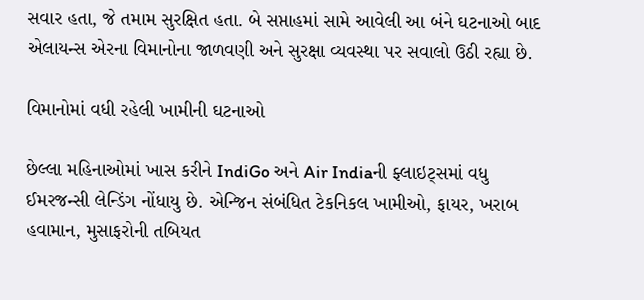સવાર હતા, જે તમામ સુરક્ષિત હતા. બે સપ્તાહમાં સામે આવેલી આ બંને ઘટનાઓ બાદ એલાયન્સ એરના વિમાનોના જાળવણી અને સુરક્ષા વ્યવસ્થા પર સવાલો ઉઠી રહ્યા છે.

વિમાનોમાં વધી રહેલી ખામીની ઘટનાઓ

છેલ્લા મહિનાઓમાં ખાસ કરીને IndiGo અને Air Indiaની ફ્લાઇટ્સમાં વધુ ઈમરજન્સી લેન્ડિંગ નોંધાયુ છે. એન્જિન સંબંધિત ટેકનિકલ ખામીઓ, ફાયર, ખરાબ હવામાન, મુસાફરોની તબિયત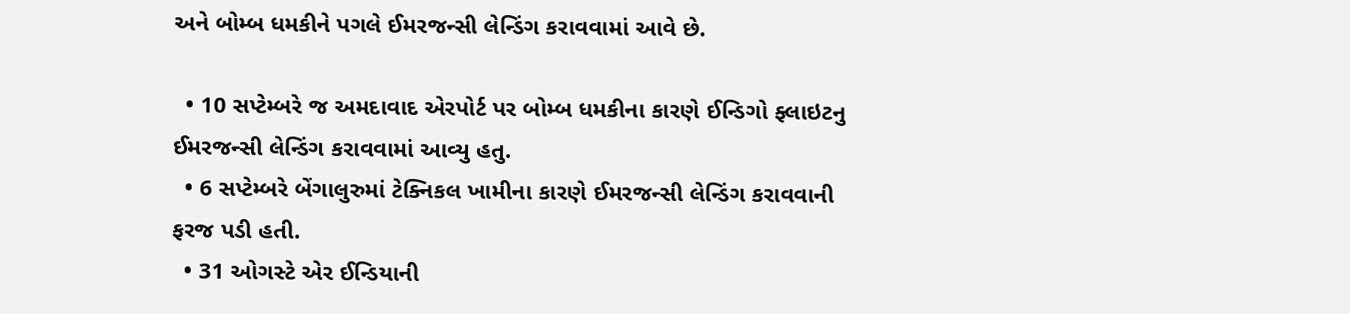અને બોમ્બ ધમકીને પગલે ઈમરજન્સી લેન્ડિંગ કરાવવામાં આવે છે.

  • 10 સપ્ટેમ્બરે જ અમદાવાદ એરપોર્ટ પર બોમ્બ ધમકીના કારણે ઈન્ડિગો ફ્લાઇટનુ ઈમરજન્સી લેન્ડિંગ કરાવવામાં આવ્યુ હતુ.
  • 6 સપ્ટેમ્બરે બેંગાલુરુમાં ટેક્નિકલ ખામીના કારણે ઈમરજન્સી લેન્ડિંગ કરાવવાની ફરજ પડી હતી.
  • 31 ઓગસ્ટે એર ઈન્ડિયાની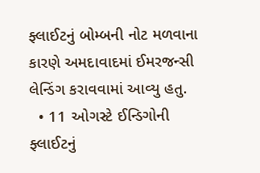ફ્લાઈટનું બોમ્બની નોટ મળવાના કારણે અમદાવાદમાં ઈમરજન્સી લેન્ડિંગ કરાવવામાં આવ્યુ હતુ.
  • 11 ઓગસ્ટે ઈન્ડિગોની ફ્લાઈટનું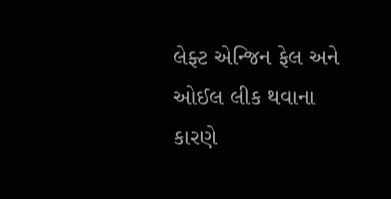લેફ્ટ એન્જિન ફેલ અને ઓઈલ લીક થવાના કારણે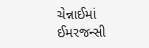ચેન્નાઈમાં ઈમરજન્સી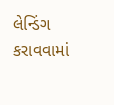લેન્ડિંગ કરાવવામાં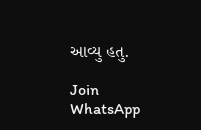આવ્યુ હતુ.

Join WhatsApp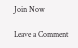Join Now

Leave a Comment